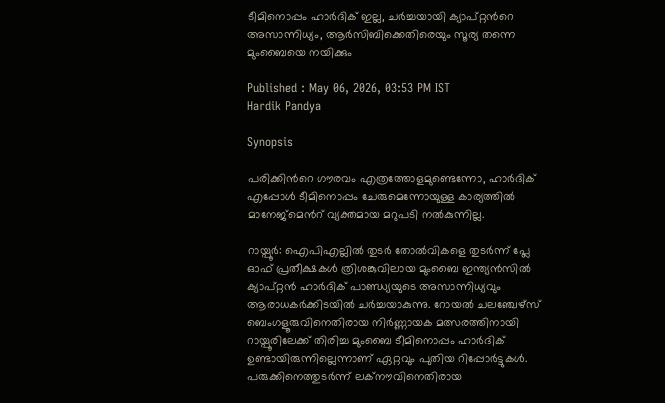ടീമിനൊപ്പം ഹാര്‍ദിക് ഇല്ല, ചര്‍ച്ചയായി ക്യാപ്റ്റന്‍റെ അസാന്നിധ്യം, ആർസിബിക്കെതിരെയും സൂര്യ തന്നെ മുംബൈയെ നയിക്കും

Published : May 06, 2026, 03:53 PM IST
Hardik Pandya

Synopsis

പരിക്കിന്‍റെ ഗൗരവം എത്രത്തോളമുണ്ടെന്നോ, ഹാര്‍ദിക് എപ്പോള്‍ ടീമിനൊപ്പം ചേരുമെന്നോയുള്ള കാര്യത്തിൽ മാനേജ്‌മെന്‍റ് വ്യക്തമായ മറുപടി നൽകുന്നില്ല.

റായ്പൂര്‍: ഐപിഎല്ലിൽ തുടര്‍ തോല്‍വികളെ തുടര്‍ന്ന് പ്ലേ ഓഫ് പ്രതീക്ഷകള്‍ ത്രിശങ്കുവിലായ മുംബൈ ഇന്ത്യൻസിൽ ക്യാപ്റ്റൻ ഹാർദിക് പാണ്ഡ്യയുടെ അസാന്നിധ്യവും ആരാധകര്‍ക്കിടയില്‍ ചർച്ചയാകുന്നു. റോയൽ ചലഞ്ചേഴ്‌സ് ബെംഗളൂരുവിനെതിരായ നിർണ്ണായക മത്സരത്തിനായി റായ്പൂരിലേക്ക് തിരിച്ച മുംബൈ ടീമിനൊപ്പം ഹാർദിക് ഉണ്ടായിരുന്നില്ലെന്നാണ് ഏറ്റവും പുതിയ റിപ്പോർട്ടുകൾ. പരുക്കിനെത്തുടർന്ന് ലക്നൗവിനെതിരായ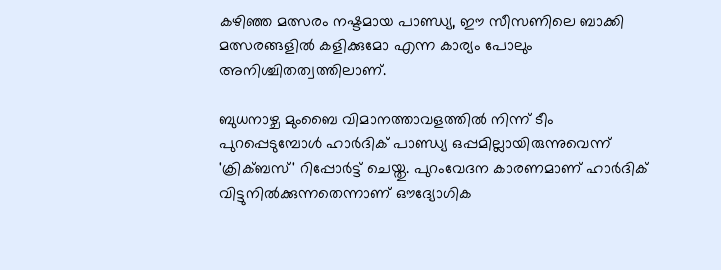കഴിഞ്ഞ മത്സരം നഷ്ടമായ പാണ്ഡ്യ, ഈ സീസണിലെ ബാക്കി മത്സരങ്ങളിൽ കളിക്കുമോ എന്ന കാര്യം പോലും അനിശ്ചിതത്വത്തിലാണ്.

ബുധനാഴ്ച മുംബൈ വിമാനത്താവളത്തിൽ നിന്ന് ടീം പുറപ്പെടുമ്പോൾ ഹാർദിക് പാണ്ഡ്യ ഒപ്പമില്ലായിരുന്നുവെന്ന് 'ക്രിക്ബസ്' റിപ്പോർട്ട് ചെയ്തു. പുറംവേദന കാരണമാണ് ഹാര്‍ദിക് വിട്ടുനിൽക്കുന്നതെന്നാണ് ഔദ്യോഗിക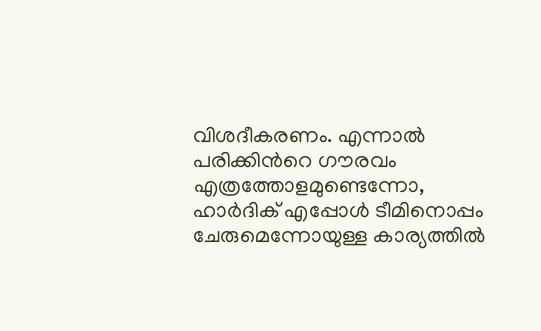വിശദീകരണം. എന്നാൽ പരിക്കിന്‍റെ ഗൗരവം എത്രത്തോളമുണ്ടെന്നോ, ഹാര്‍ദിക് എപ്പോള്‍ ടീമിനൊപ്പം ചേരുമെന്നോയുള്ള കാര്യത്തിൽ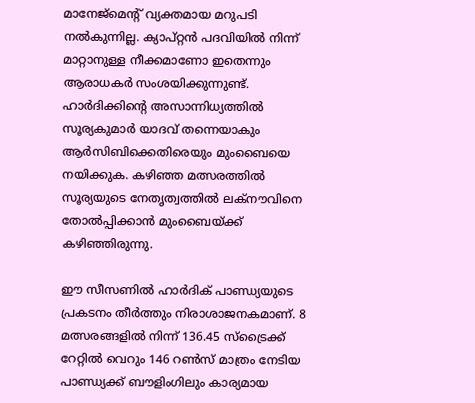മാനേജ്‌മെന്‍റ് വ്യക്തമായ മറുപടി നൽകുന്നില്ല. ക്യാപ്റ്റൻ പദവിയിൽ നിന്ന് മാറ്റാനുള്ള നീക്കമാണോ ഇതെന്നും ആരാധകർ സംശയിക്കുന്നുണ്ട്. ഹാർദിക്കിന്‍റെ അസാന്നിധ്യത്തിൽ സൂര്യകുമാർ യാദവ് തന്നെയാകും ആർസിബിക്കെതിരെയും മുംബൈയെ നയിക്കുക. കഴിഞ്ഞ മത്സരത്തിൽ സൂര്യയുടെ നേതൃത്വത്തിൽ ലക്നൗവിനെ തോൽപ്പിക്കാൻ മുംബൈയ്ക്ക് കഴിഞ്ഞിരുന്നു.

ഈ സീസണിൽ ഹാർദിക് പാണ്ഡ്യയുടെ പ്രകടനം തീർത്തും നിരാശാജനകമാണ്. 8 മത്സരങ്ങളിൽ നിന്ന് 136.45 സ്ട്രൈക്ക് റേറ്റില്‍ വെറും 146 റൺസ് മാത്രം നേടിയ പാണ്ഡ്യക്ക് ബൗളിംഗിലും കാര്യമായ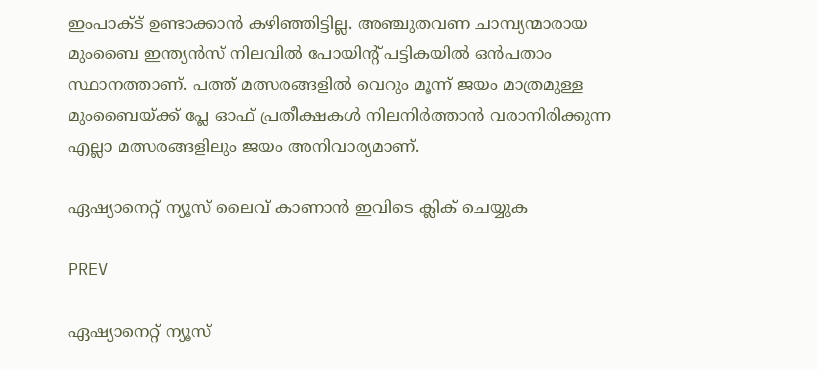ഇംപാക്ട് ഉണ്ടാക്കാൻ കഴിഞ്ഞിട്ടില്ല. അഞ്ചുതവണ ചാമ്പ്യന്മാരായ മുംബൈ ഇന്ത്യൻസ് നിലവിൽ പോയിന്‍റ് പട്ടികയിൽ ഒൻപതാം സ്ഥാനത്താണ്. പത്ത് മത്സരങ്ങളിൽ വെറും മൂന്ന് ജയം മാത്രമുള്ള മുംബൈയ്ക്ക് പ്ലേ ഓഫ് പ്രതീക്ഷകൾ നിലനിർത്താൻ വരാനിരിക്കുന്ന എല്ലാ മത്സരങ്ങളിലും ജയം അനിവാര്യമാണ്.

ഏഷ്യാനെറ്റ് ന്യൂസ് ലൈവ് കാണാന്‍ ഇവിടെ ക്ലിക് ചെയ്യുക

PREV

ഏഷ്യാനെറ്റ് ന്യൂസ്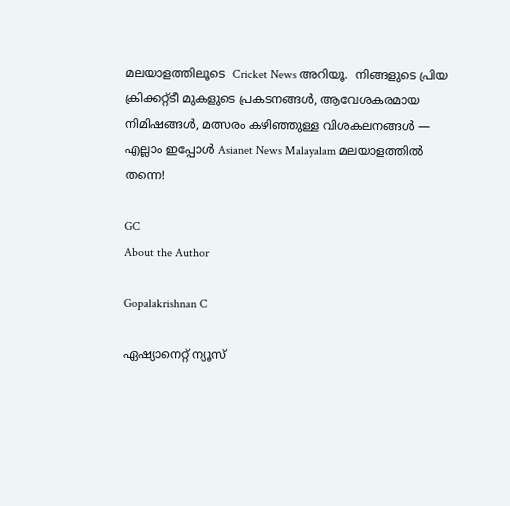മലയാളത്തിലൂടെ  Cricket News അറിയൂ.  നിങ്ങളുടെ പ്രിയ ക്രിക്കറ്റ്ടീ മുകളുടെ പ്രകടനങ്ങൾ, ആവേശകരമായ നിമിഷങ്ങൾ, മത്സരം കഴിഞ്ഞുള്ള വിശകലനങ്ങൾ — എല്ലാം ഇപ്പോൾ Asianet News Malayalam മലയാളത്തിൽ തന്നെ!

GC
About the Author

Gopalakrishnan C

ഏഷ്യാനെറ്റ് ന്യൂസ്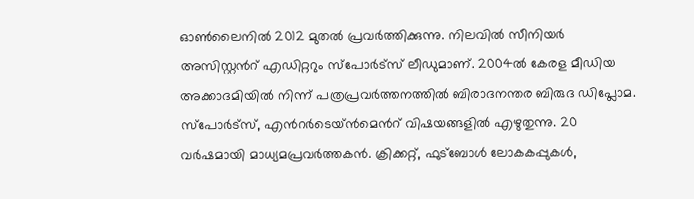ഓണ്‍ലൈനില്‍ 2012 മുതല്‍ പ്രവര്‍ത്തിക്കുന്നു. നിലവില്‍ സീനിയര്‍ അസിസ്റ്റന്‍റ് എഡിറ്ററും സ്പോർട്സ് ലീഡുമാണ്. 2004ൽ കേരള മീഡിയ അക്കാദമിയില്‍ നിന്ന് പത്രപ്രവര്‍ത്തനത്തില്‍ ബിരാദനന്തര ബിരുദ ഡിപ്ലോമ. സ്പോര്‍ട്സ്, എന്‍റര്‍ടെയ്ൻമെന്‍റ് വിഷയങ്ങളില്‍ എഴുതുന്നു. 20 വര്‍ഷമായി മാധ്യമപ്രവര്‍ത്തകൻ. ക്രിക്കറ്റ്, ഫുട്ബോള്‍ ലോകകപ്പുകൾ,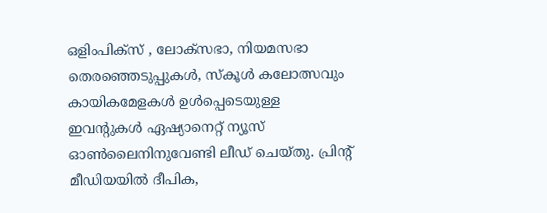ഒളിംപിക്സ് , ലോക്സഭാ, നിയമസഭാ തെരഞ്ഞെടുപ്പുകള്‍, സ്കൂള്‍ കലോത്സവും കായികമേളകള്‍ ഉള്‍പ്പെടെയുള്ള ഇവന്‍റുകള്‍ ഏഷ്യാനെറ്റ് ന്യൂസ് ഓണ്‍ലൈനിനുവേണ്ടി ലീഡ് ചെയ്തു. പ്രിന്‍റ് മീഡിയയില്‍ ദീപിക,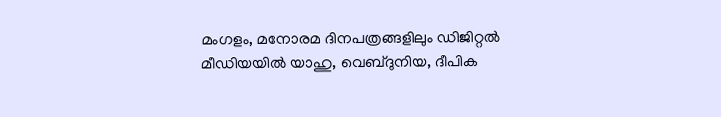മംഗളം, മനോരമ ദിനപത്രങ്ങളിലും ഡിജിറ്റൽ മീഡിയയില്‍ യാഹു, വെബ്ദുനിയ, ദീപിക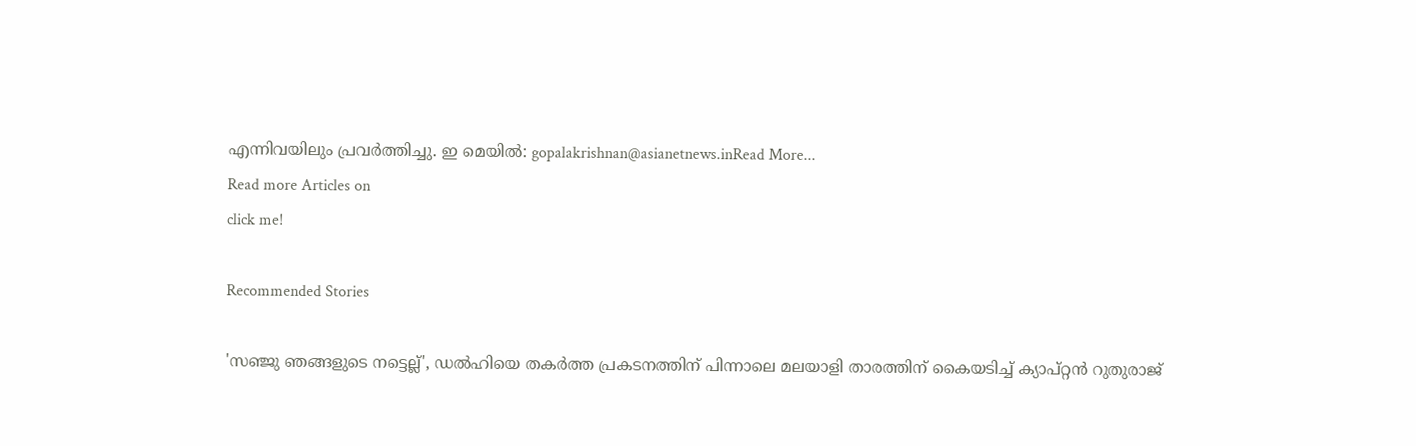എന്നിവയിലും പ്രവര്‍ത്തിച്ചു. ഇ മെയില്‍: gopalakrishnan@asianetnews.inRead More...
Read more Articles on
click me!

Recommended Stories

'സഞ്ജു ഞങ്ങളുടെ നട്ടെല്ല്', ഡൽഹിയെ തകർത്ത പ്രകടനത്തിന് പിന്നാലെ മലയാളി താരത്തിന് കൈയടിച്ച് ക്യാപ്റ്റൻ റുതുരാജ്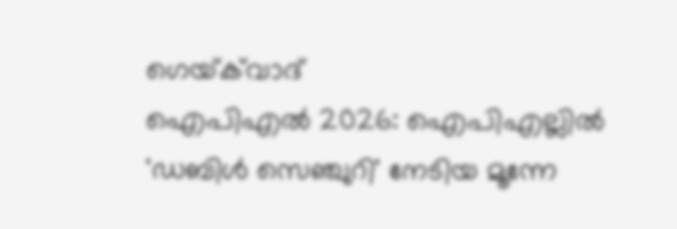ഗെയ്‌ക്‌വാദ്
ഐപിഎല്‍ 2026: ഐപിഎല്ലില്‍ 'ഡബിള്‍ സെഞ്ചുറി' നേടിയ മൂന്നേ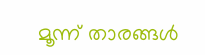മൂന്ന് താരങ്ങള്‍